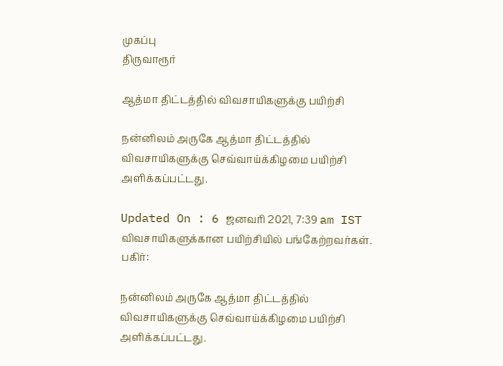முகப்பு
திருவாரூர்

ஆத்மா திட்டத்தில் விவசாயிகளுக்கு பயிற்சி

நன்னிலம் அருகே ஆத்மா திட்டத்தில் விவசாயிகளுக்கு செவ்வாய்க்கிழமை பயிற்சி அளிக்கப்பட்டது.

Updated On : 6 ஜனவரி 2021, 7:39 am IST
விவசாயிகளுக்கான பயிற்சியில் பங்கேற்றவர்கள்.
பகிர்:

நன்னிலம் அருகே ஆத்மா திட்டத்தில் விவசாயிகளுக்கு செவ்வாய்க்கிழமை பயிற்சி அளிக்கப்பட்டது.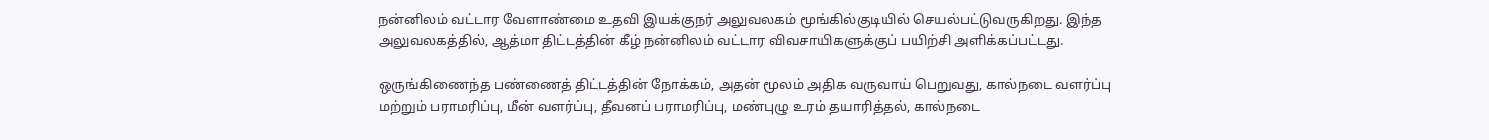நன்னிலம் வட்டார வேளாண்மை உதவி இயக்குநர் அலுவலகம் மூங்கில்குடியில் செயல்பட்டுவருகிறது. இந்த அலுவலகத்தில், ஆத்மா திட்டத்தின் கீழ் நன்னிலம் வட்டார விவசாயிகளுக்குப் பயிற்சி அளிக்கப்பட்டது.

ஒருங்கிணைந்த பண்ணைத் திட்டத்தின் நோக்கம், அதன் மூலம் அதிக வருவாய் பெறுவது, கால்நடை வளர்ப்பு மற்றும் பராமரிப்பு, மீன் வளர்ப்பு, தீவனப் பராமரிப்பு, மண்புழு உரம் தயாரித்தல், கால்நடை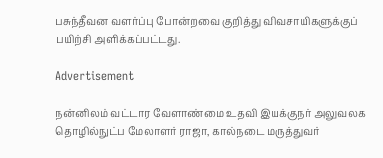பசுந்தீவன வளர்ப்பு போன்றவை குறித்து விவசாயிகளுக்குப் பயிற்சி அளிக்கப்பட்டது.

Advertisement

நன்னிலம் வட்டார வேளாண்மை உதவி இயக்குநர் அலுவலக தொழில்நுட்ப மேலாளர் ராஜா, கால்நடை மருத்துவர்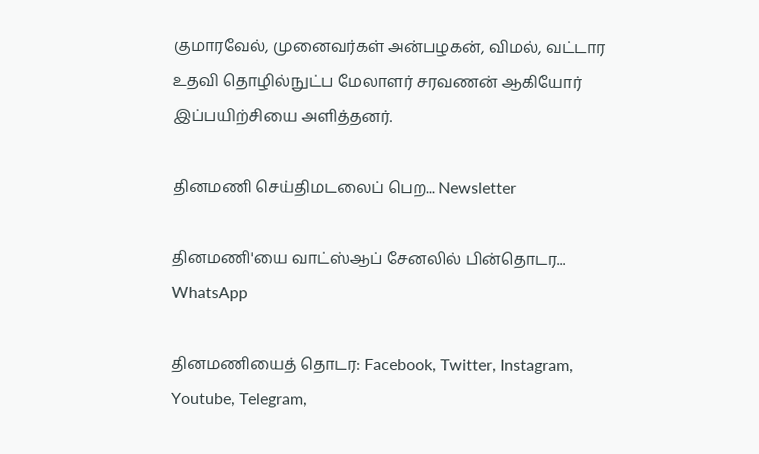குமாரவேல், முனைவர்கள் அன்பழகன், விமல், வட்டார உதவி தொழில்நுட்ப மேலாளர் சரவணன் ஆகியோர் இப்பயிற்சியை அளித்தனர்.

தினமணி செய்திமடலைப் பெற... Newsletter

தினமணி'யை வாட்ஸ்ஆப் சேனலில் பின்தொடர... WhatsApp

தினமணியைத் தொடர: Facebook, Twitter, Instagram, Youtube, Telegram,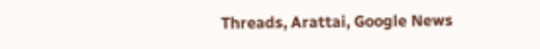Threads, Arattai, Google News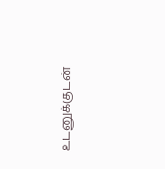உடனுக்குடன்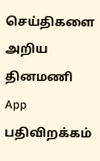செய்திகளை அறிய தினமணி App பதிவிறக்கம்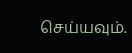செய்யவும்.